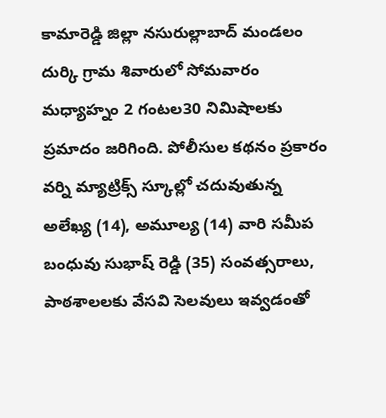కామారెడ్డి జిల్లా నసురుల్లాబాద్ మండలం దుర్కి గ్రామ శివారులో సోమవారం మధ్యాహ్నం 2 గంటల30 నిమిషాలకు ప్రమాదం జరిగింది. పోలీసుల కథనం ప్రకారం వర్ని మ్యాట్రిక్స్ స్కూల్లో చదువుతున్న అలేఖ్య (14), అమూల్య (14) వారి సమీప బంధువు సుభాష్ రెడ్డి (35) సంవత్సరాలు, పాఠశాలలకు వేసవి సెలవులు ఇవ్వడంతో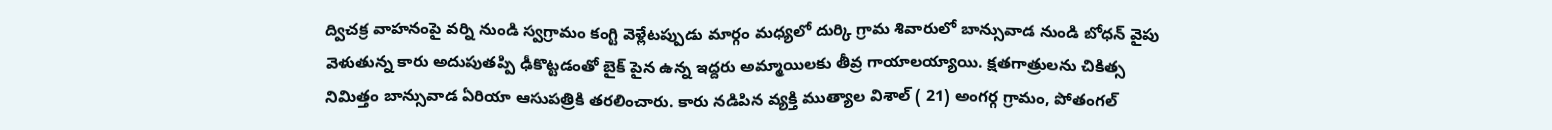ద్విచక్ర వాహనంపై వర్ని నుండి స్వగ్రామం కంగ్టి వెళ్లేటప్పుడు మార్గం మధ్యలో దుర్కి గ్రామ శివారులో బాన్సువాడ నుండి బోధన్ వైపు వెళుతున్న కారు అదుపుతప్పి ఢీకొట్టడంతో బైక్ పైన ఉన్న ఇద్దరు అమ్మాయిలకు తీవ్ర గాయాలయ్యాయి. క్షతగాత్రులను చికిత్స నిమిత్తం బాన్సువాడ ఏరియా ఆసుపత్రికి తరలించారు. కారు నడిపిన వ్యక్తి ముత్యాల విశాల్ ( 21) అంగర్గ గ్రామం, పోతంగల్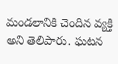మండలానికి చెందిన వ్యక్తి అని తెలిపారు. ఘటన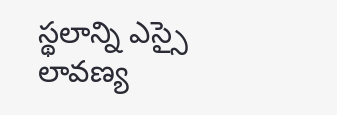స్థలాన్ని ఎస్సై లావణ్య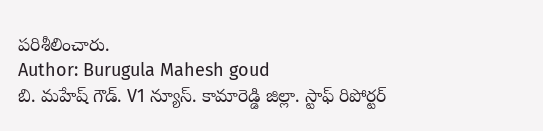పరిశీలించారు.
Author: Burugula Mahesh goud
బి. మహేష్ గౌడ్. V1 న్యూస్. కామారెడ్డి జిల్లా. స్టాఫ్ రిపోర్టర్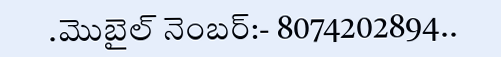.మొబైల్ నెంబర్:- 8074202894..